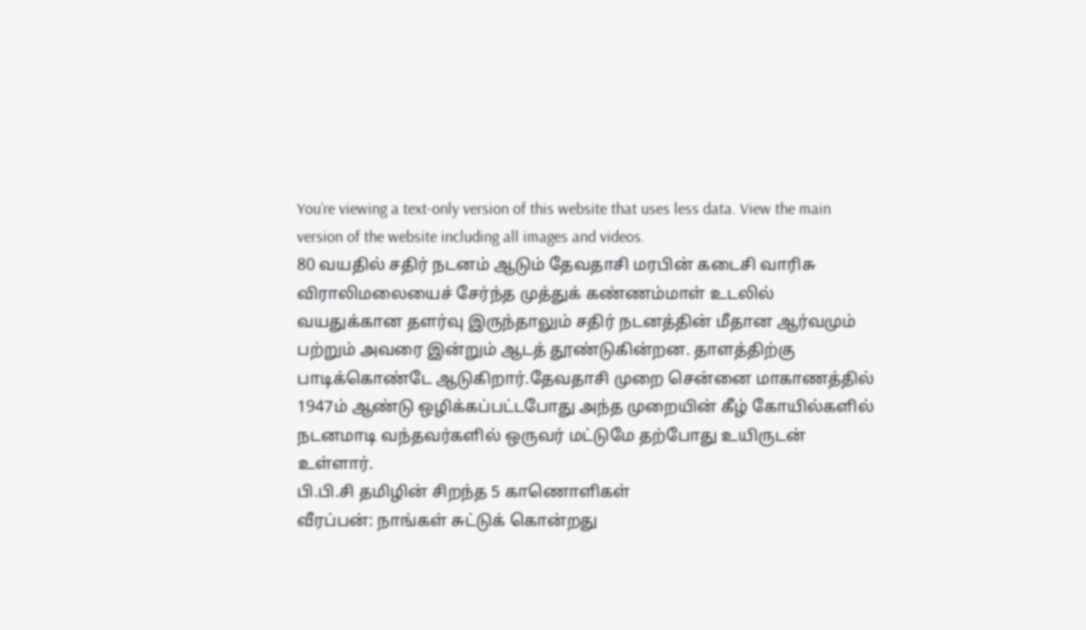You’re viewing a text-only version of this website that uses less data. View the main version of the website including all images and videos.
80 வயதில் சதிர் நடனம் ஆடும் தேவதாசி மரபின் கடைசி வாரிசு
விராலிமலையைச் சேர்ந்த முத்துக் கண்ணம்மாள் உடலில் வயதுக்கான தளர்வு இருந்தாலும் சதிர் நடனத்தின் மீதான ஆர்வமும் பற்றும் அவரை இன்றும் ஆடத் தூண்டுகின்றன. தாளத்திற்கு பாடிக்கொண்டே ஆடுகிறார்.தேவதாசி முறை சென்னை மாகாணத்தில் 1947ம் ஆண்டு ஒழிக்கப்பட்டபோது அந்த முறையின் கீழ் கோயில்களில் நடனமாடி வந்தவர்களில் ஒருவர் மட்டுமே தற்போது உயிருடன் உள்ளார்.
பி.பி.சி தமிழின் சிறந்த 5 காணொளிகள்
வீரப்பன்: நாங்கள் சுட்டுக் கொன்றது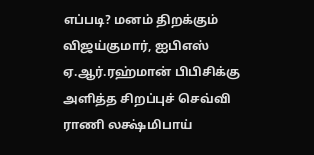எப்படி? மனம் திறக்கும் விஜய்குமார், ஐபிஎஸ்
ஏ.ஆர்.ரஹ்மான் பிபிசிக்கு அளித்த சிறப்புச் செவ்வி
ராணி லக்ஷ்மிபாய்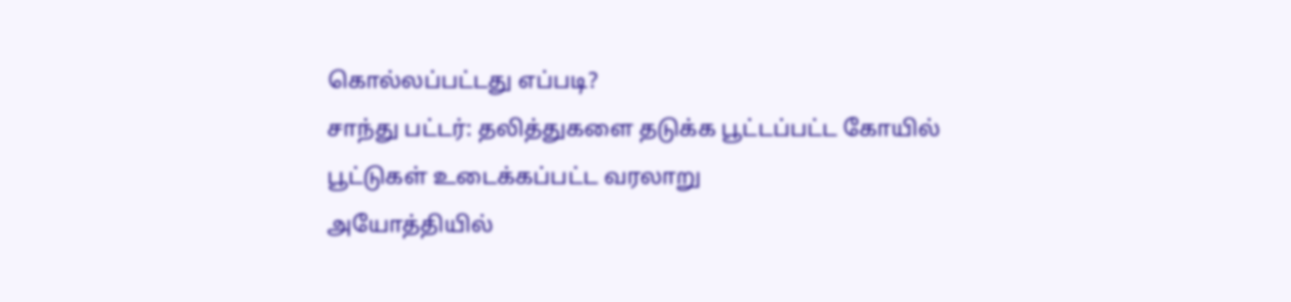கொல்லப்பட்டது எப்படி?
சாந்து பட்டர்: தலித்துகளை தடுக்க பூட்டப்பட்ட கோயில் பூட்டுகள் உடைக்கப்பட்ட வரலாறு
அயோத்தியில்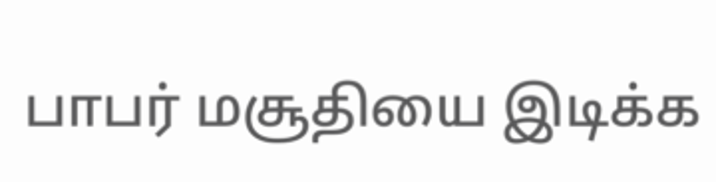பாபர் மசூதியை இடிக்க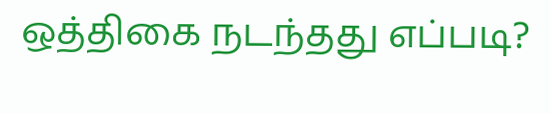ஒத்திகை நடந்தது எப்படி?